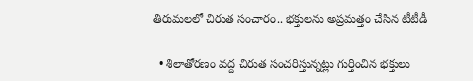తిరుమలలో చిరుత సంచారం.. భక్తులను అప్రమత్తం చేసిన టీటీడీ

  • శిలాతోరణం వద్ద చిరుత సంచరిస్తున్నట్లు గుర్తించిన భక్తులు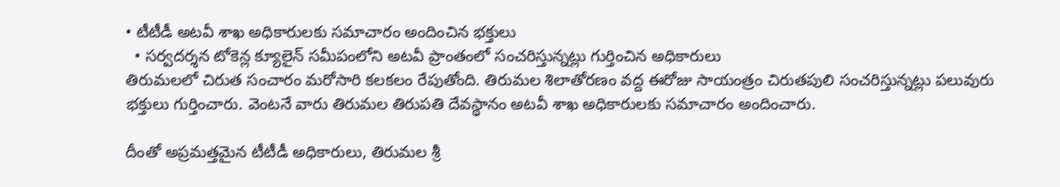• టీటీడీ అటవీ శాఖ అధికారులకు సమాచారం అందించిన భక్తులు
  • సర్వదర్శన టోకెన్ల క్యూలైన్ సమీపంలోని అటవీ ప్రాంతంలో సంచరిస్తున్నట్లు గుర్తించిన అధికారులు
తిరుమలలో చిరుత సంచారం మరోసారి కలకలం రేపుతోంది. తిరుమల శిలాతోరణం వద్ద ఈరోజు సాయంత్రం చిరుతపులి సంచరిస్తున్నట్లు పలువురు భక్తులు గుర్తించారు. వెంటనే వారు తిరుమల తిరుపతి దేవస్థానం అటవీ శాఖ అధికారులకు సమాచారం అందించారు.

దీంతో అప్రమత్తమైన టీటీడీ అధికారులు, తిరుమల శ్రీ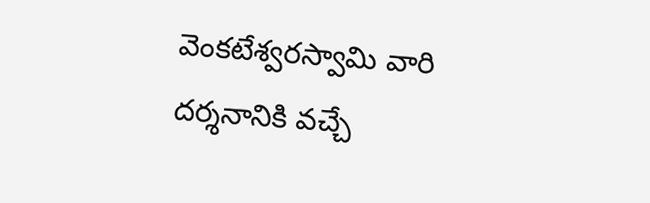వెంకటేశ్వరస్వామి వారి దర్శనానికి వచ్చే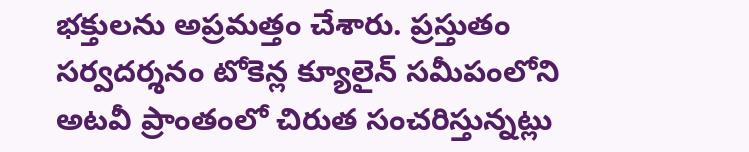భక్తులను అప్రమత్తం చేశారు. ప్రస్తుతం సర్వదర్శనం టోకెన్ల క్యూలైన్ సమీపంలోని అటవీ ప్రాంతంలో చిరుత సంచరిస్తున్నట్లు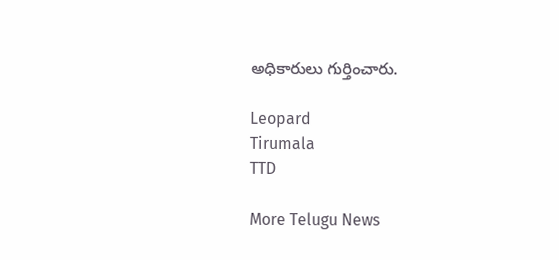అధికారులు గుర్తించారు.

Leopard
Tirumala
TTD

More Telugu News